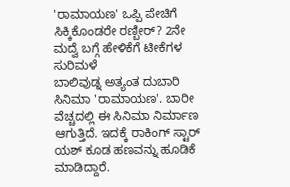'ರಾಮಾಯಣ' ಒಪ್ಪಿ ಪೇಚಿಗೆ ಸಿಕ್ಕಿಕೊಂಡರೇ ರಣ್ಬೀರ್? 2ನೇ ಮದ್ವೆ ಬಗ್ಗೆ ಹೇಳಿಕೆಗೆ ಟೀಕೆಗಳ ಸುರಿಮಳೆ
ಬಾಲಿವುಡ್ನ ಅತ್ಯಂತ ದುಬಾರಿ ಸಿನಿಮಾ 'ರಾಮಾಯಣ'. ಬಾರೀ ವೆಚ್ಚದಲ್ಲಿ ಈ ಸಿನಿಮಾ ನಿರ್ಮಾಣ ಆಗುತ್ತಿದೆ. ಇದಕ್ಕೆ ರಾಕಿಂಗ್ ಸ್ಟಾರ್ ಯಶ್ ಕೂಡ ಹಣವನ್ನು ಹೂಡಿಕೆ ಮಾಡಿದ್ದಾರೆ.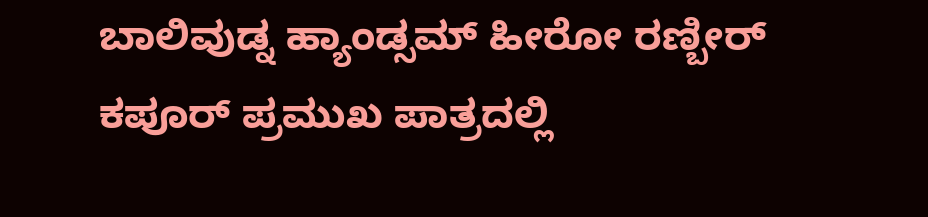ಬಾಲಿವುಡ್ನ ಹ್ಯಾಂಡ್ಸಮ್ ಹೀರೋ ರಣ್ಬೀರ್ ಕಪೂರ್ ಪ್ರಮುಖ ಪಾತ್ರದಲ್ಲಿ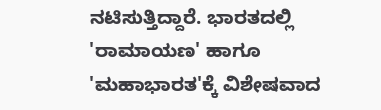ನಟಿಸುತ್ತಿದ್ದಾರೆ. ಭಾರತದಲ್ಲಿ 'ರಾಮಾಯಣ' ಹಾಗೂ 'ಮಹಾಭಾರತ'ಕ್ಕೆ ವಿಶೇಷವಾದ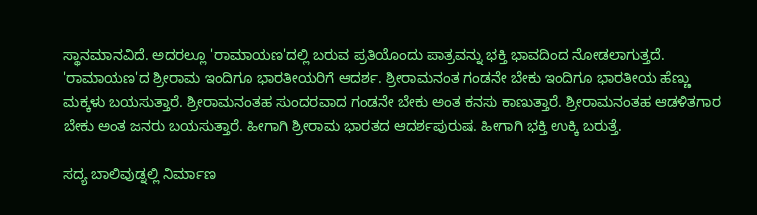ಸ್ಥಾನಮಾನವಿದೆ. ಅದರಲ್ಲೂ 'ರಾಮಾಯಣ'ದಲ್ಲಿ ಬರುವ ಪ್ರತಿಯೊಂದು ಪಾತ್ರವನ್ನು ಭಕ್ತಿ ಭಾವದಿಂದ ನೋಡಲಾಗುತ್ತದೆ.
'ರಾಮಾಯಣ'ದ ಶ್ರೀರಾಮ ಇಂದಿಗೂ ಭಾರತೀಯರಿಗೆ ಆದರ್ಶ. ಶ್ರೀರಾಮನಂತ ಗಂಡನೇ ಬೇಕು ಇಂದಿಗೂ ಭಾರತೀಯ ಹೆಣ್ಣು ಮಕ್ಕಳು ಬಯಸುತ್ತಾರೆ. ಶ್ರೀರಾಮನಂತಹ ಸುಂದರವಾದ ಗಂಡನೇ ಬೇಕು ಅಂತ ಕನಸು ಕಾಣುತ್ತಾರೆ. ಶ್ರೀರಾಮನಂತಹ ಆಡಳಿತಗಾರ ಬೇಕು ಅಂತ ಜನರು ಬಯಸುತ್ತಾರೆ. ಹೀಗಾಗಿ ಶ್ರೀರಾಮ ಭಾರತದ ಆದರ್ಶಪುರುಷ. ಹೀಗಾಗಿ ಭಕ್ತಿ ಉಕ್ಕಿ ಬರುತ್ತೆ.

ಸದ್ಯ ಬಾಲಿವುಡ್ನಲ್ಲಿ ನಿರ್ಮಾಣ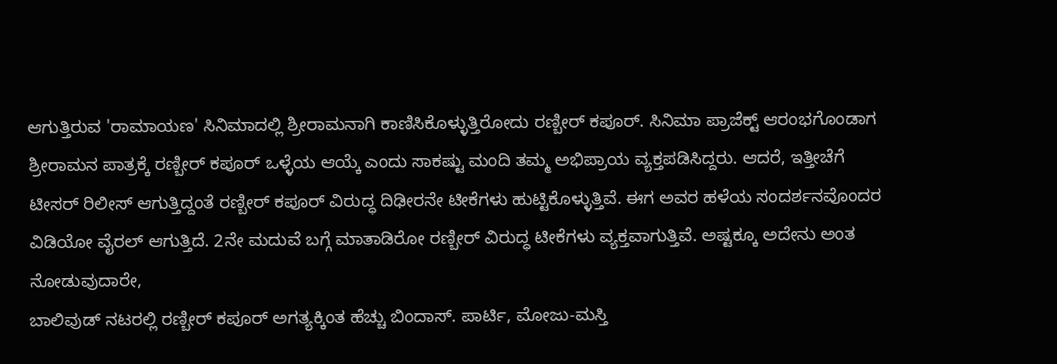ಆಗುತ್ತಿರುವ 'ರಾಮಾಯಣ' ಸಿನಿಮಾದಲ್ಲಿ ಶ್ರೀರಾಮನಾಗಿ ಕಾಣಿಸಿಕೊಳ್ಳುತ್ತಿರೋದು ರಣ್ಬೀರ್ ಕಪೂರ್. ಸಿನಿಮಾ ಪ್ರಾಜೆಕ್ಟ್ ಆರಂಭಗೊಂಡಾಗ ಶ್ರೀರಾಮನ ಪಾತ್ರಕ್ಕೆ ರಣ್ಬೀರ್ ಕಪೂರ್ ಒಳ್ಳೆಯ ಆಯ್ಕೆ ಎಂದು ಸಾಕಷ್ಟು ಮಂದಿ ತಮ್ಮ ಅಭಿಪ್ರಾಯ ವ್ಯಕ್ತಪಡಿಸಿದ್ದರು. ಆದರೆ, ಇತ್ತೀಚೆಗೆ ಟೀಸರ್ ರಿಲೀಸ್ ಆಗುತ್ತಿದ್ದಂತೆ ರಣ್ಬೀರ್ ಕಪೂರ್ ವಿರುದ್ಧ ದಿಢೀರನೇ ಟೀಕೆಗಳು ಹುಟ್ಟಿಕೊಳ್ಳುತ್ತಿವೆ. ಈಗ ಅವರ ಹಳೆಯ ಸಂದರ್ಶನವೊಂದರ ವಿಡಿಯೋ ವೈರಲ್ ಆಗುತ್ತಿದೆ. 2ನೇ ಮದುವೆ ಬಗ್ಗೆ ಮಾತಾಡಿರೋ ರಣ್ಬೀರ್ ವಿರುದ್ಧ ಟೀಕೆಗಳು ವ್ಯಕ್ತವಾಗುತ್ತಿವೆ. ಅಷ್ಟಕ್ಕೂ ಅದೇನು ಅಂತ ನೋಡುವುದಾರೇ,
ಬಾಲಿವುಡ್ ನಟರಲ್ಲಿ ರಣ್ಬೀರ್ ಕಪೂರ್ ಅಗತ್ಯಕ್ಕಿಂತ ಹೆಚ್ಚು ಬಿಂದಾಸ್. ಪಾರ್ಟಿ, ಮೋಜು-ಮಸ್ತಿ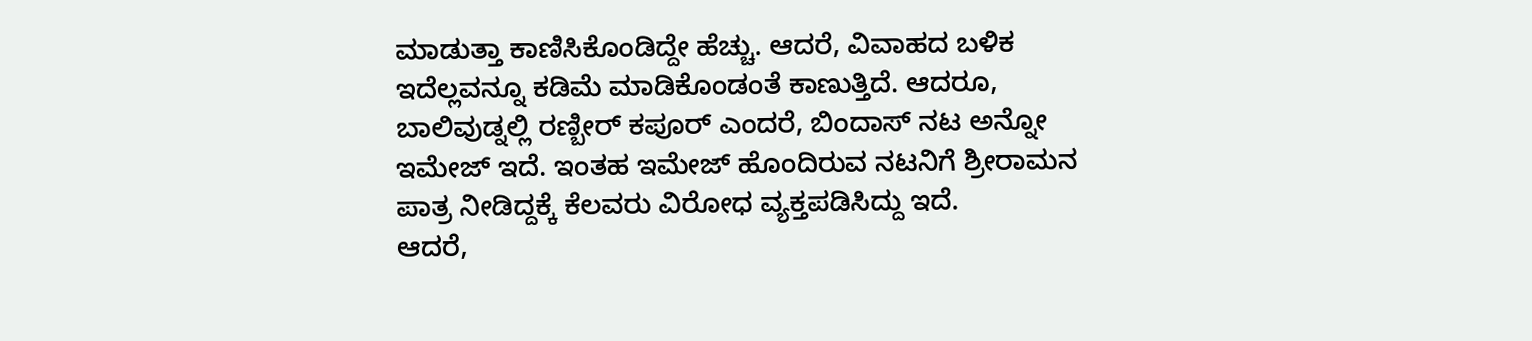ಮಾಡುತ್ತಾ ಕಾಣಿಸಿಕೊಂಡಿದ್ದೇ ಹೆಚ್ಚು. ಆದರೆ, ವಿವಾಹದ ಬಳಿಕ ಇದೆಲ್ಲವನ್ನೂ ಕಡಿಮೆ ಮಾಡಿಕೊಂಡಂತೆ ಕಾಣುತ್ತಿದೆ. ಆದರೂ, ಬಾಲಿವುಡ್ನಲ್ಲಿ ರಣ್ಬೀರ್ ಕಪೂರ್ ಎಂದರೆ, ಬಿಂದಾಸ್ ನಟ ಅನ್ನೋ ಇಮೇಜ್ ಇದೆ. ಇಂತಹ ಇಮೇಜ್ ಹೊಂದಿರುವ ನಟನಿಗೆ ಶ್ರೀರಾಮನ ಪಾತ್ರ ನೀಡಿದ್ದಕ್ಕೆ ಕೆಲವರು ವಿರೋಧ ವ್ಯಕ್ತಪಡಿಸಿದ್ದು ಇದೆ.
ಆದರೆ,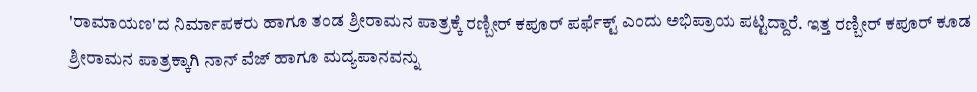'ರಾಮಾಯಣ'ದ ನಿರ್ಮಾಪಕರು ಹಾಗೂ ತಂಡ ಶ್ರೀರಾಮನ ಪಾತ್ರಕ್ಕೆ ರಣ್ಬೀರ್ ಕಪೂರ್ ಪರ್ಫೆಕ್ಟ್ ಎಂದು ಅಭಿಪ್ರಾಯ ಪಟ್ಟಿದ್ದಾರೆ. ಇತ್ತ ರಣ್ಬೀರ್ ಕಪೂರ್ ಕೂಡ ಶ್ರೀರಾಮನ ಪಾತ್ರಕ್ಕಾಗಿ ನಾನ್ ವೆಜ್ ಹಾಗೂ ಮದ್ಯಪಾನವನ್ನು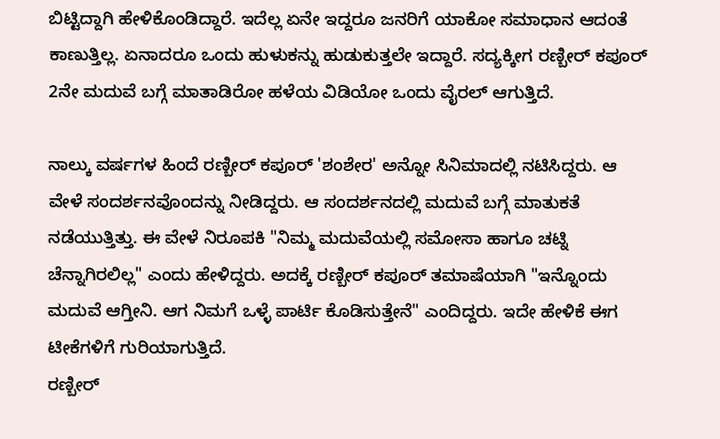ಬಿಟ್ಟಿದ್ದಾಗಿ ಹೇಳಿಕೊಂಡಿದ್ದಾರೆ. ಇದೆಲ್ಲ ಏನೇ ಇದ್ದರೂ ಜನರಿಗೆ ಯಾಕೋ ಸಮಾಧಾನ ಆದಂತೆ ಕಾಣುತ್ತಿಲ್ಲ. ಏನಾದರೂ ಒಂದು ಹುಳುಕನ್ನು ಹುಡುಕುತ್ತಲೇ ಇದ್ದಾರೆ. ಸದ್ಯಕ್ಕೀಗ ರಣ್ಬೀರ್ ಕಪೂರ್ 2ನೇ ಮದುವೆ ಬಗ್ಗೆ ಮಾತಾಡಿರೋ ಹಳೆಯ ವಿಡಿಯೋ ಒಂದು ವೈರಲ್ ಆಗುತ್ತಿದೆ.

ನಾಲ್ಕು ವರ್ಷಗಳ ಹಿಂದೆ ರಣ್ಬೀರ್ ಕಪೂರ್ 'ಶಂಶೇರ' ಅನ್ನೋ ಸಿನಿಮಾದಲ್ಲಿ ನಟಿಸಿದ್ದರು. ಆ ವೇಳೆ ಸಂದರ್ಶನವೊಂದನ್ನು ನೀಡಿದ್ದರು. ಆ ಸಂದರ್ಶನದಲ್ಲಿ ಮದುವೆ ಬಗ್ಗೆ ಮಾತುಕತೆ ನಡೆಯುತ್ತಿತ್ತು. ಈ ವೇಳೆ ನಿರೂಪಕಿ "ನಿಮ್ಮ ಮದುವೆಯಲ್ಲಿ ಸಮೋಸಾ ಹಾಗೂ ಚಟ್ನಿ ಚೆನ್ನಾಗಿರಲಿಲ್ಲ" ಎಂದು ಹೇಳಿದ್ದರು. ಅದಕ್ಕೆ ರಣ್ಬೀರ್ ಕಪೂರ್ ತಮಾಷೆಯಾಗಿ "ಇನ್ನೊಂದು ಮದುವೆ ಆಗ್ತೀನಿ. ಆಗ ನಿಮಗೆ ಒಳ್ಳೆ ಪಾರ್ಟಿ ಕೊಡಿಸುತ್ತೇನೆ" ಎಂದಿದ್ದರು. ಇದೇ ಹೇಳಿಕೆ ಈಗ ಟೀಕೆಗಳಿಗೆ ಗುರಿಯಾಗುತ್ತಿದೆ.
ರಣ್ಬೀರ್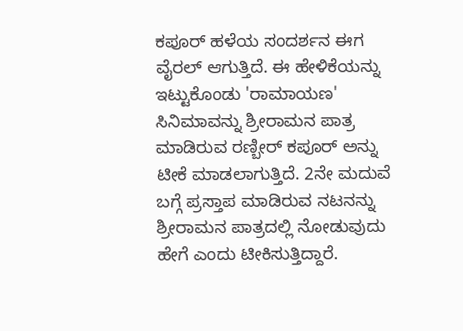ಕಪೂರ್ ಹಳೆಯ ಸಂದರ್ಶನ ಈಗ ವೈರಲ್ ಆಗುತ್ತಿದೆ. ಈ ಹೇಳಿಕೆಯನ್ನು ಇಟ್ಟುಕೊಂಡು 'ರಾಮಾಯಣ' ಸಿನಿಮಾವನ್ನು ಶ್ರೀರಾಮನ ಪಾತ್ರ ಮಾಡಿರುವ ರಣ್ಬೀರ್ ಕಪೂರ್ ಅನ್ನು ಟೀಕೆ ಮಾಡಲಾಗುತ್ತಿದೆ. 2ನೇ ಮದುವೆ ಬಗ್ಗೆ ಪ್ರಸ್ತಾಪ ಮಾಡಿರುವ ನಟನನ್ನು ಶ್ರೀರಾಮನ ಪಾತ್ರದಲ್ಲಿ ನೋಡುವುದು ಹೇಗೆ ಎಂದು ಟೀಕಿಸುತ್ತಿದ್ದಾರೆ.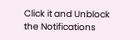Click it and Unblock the Notifications